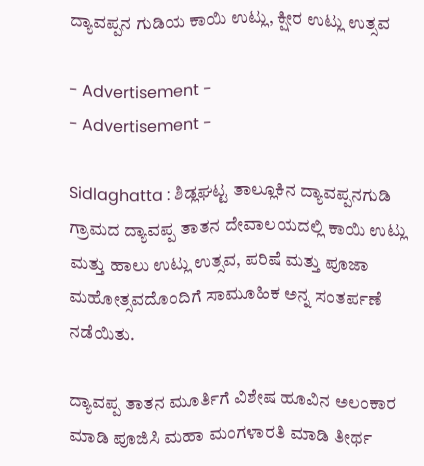ದ್ಯಾವಪ್ಪನ ಗುಡಿಯ ಕಾಯಿ ಉಟ್ಲು, ಕ್ಷೀರ ಉಟ್ಲು ಉತ್ಸವ

- Advertisement -
- Advertisement -

Sidlaghatta : ಶಿಡ್ಲಘಟ್ಟ ತಾಲ್ಲೂಕಿನ ದ್ಯಾವಪ್ಪನಗುಡಿ ಗ್ರಾಮದ ದ್ಯಾವಪ್ಪ ತಾತನ ದೇವಾಲಯದಲ್ಲಿ ಕಾಯಿ ಉಟ್ಲು ಮತ್ತು ಹಾಲು ಉಟ್ಲು ಉತ್ಸವ, ಪರಿಷೆ ಮತ್ತು ಪೂಜಾ ಮಹೋತ್ಸವದೊಂದಿಗೆ ಸಾಮೂಹಿಕ ಅನ್ನ ಸಂತರ್ಪಣೆ ನಡೆಯಿತು.

ದ್ಯಾವಪ್ಪ ತಾತನ ಮೂರ್ತಿಗೆ ವಿಶೇಷ ಹೂವಿನ ಅಲಂಕಾರ ಮಾಡಿ ಪೂಜಿಸಿ ಮಹಾ ಮಂಗಳಾರತಿ ಮಾಡಿ ತೀರ್ಥ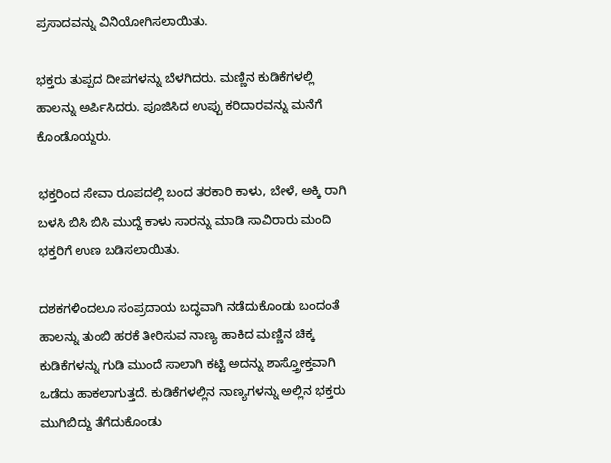ಪ್ರಸಾದವನ್ನು ವಿನಿಯೋಗಿಸಲಾಯಿತು.

ಭಕ್ತರು ತುಪ್ಪದ ದೀಪಗಳನ್ನು ಬೆಳಗಿದರು. ಮಣ್ಣಿನ ಕುಡಿಕೆಗಳಲ್ಲಿ ಹಾಲನ್ನು ಅರ್ಪಿಸಿದರು. ಪೂಜಿಸಿದ ಉಪ್ಪು ಕರಿದಾರವನ್ನು ಮನೆಗೆ ಕೊಂಡೊಯ್ದರು.

ಭಕ್ತರಿಂದ ಸೇವಾ ರೂಪದಲ್ಲಿ ಬಂದ ತರಕಾರಿ ಕಾಳು, ಬೇಳೆ, ಅಕ್ಕಿ ರಾಗಿ ಬಳಸಿ ಬಿಸಿ ಬಿಸಿ ಮುದ್ದೆ ಕಾಳು ಸಾರನ್ನು ಮಾಡಿ ಸಾವಿರಾರು ಮಂದಿ ಭಕ್ತರಿಗೆ ಉಣ ಬಡಿಸಲಾಯಿತು.

ದಶಕಗಳಿಂದಲೂ ಸಂಪ್ರದಾಯ ಬದ್ಧವಾಗಿ ನಡೆದುಕೊಂಡು ಬಂದಂತೆ ಹಾಲನ್ನು ತುಂಬಿ ಹರಕೆ ತೀರಿಸುವ ನಾಣ್ಯ ಹಾಕಿದ ಮಣ್ಣಿನ ಚಿಕ್ಕ ಕುಡಿಕೆಗಳನ್ನು ಗುಡಿ ಮುಂದೆ ಸಾಲಾಗಿ ಕಟ್ಟಿ ಅದನ್ನು ಶಾಸ್ತ್ರೋಕ್ತವಾಗಿ ಒಡೆದು ಹಾಕಲಾಗುತ್ತದೆ. ಕುಡಿಕೆಗಳಲ್ಲಿನ ನಾಣ್ಯಗಳನ್ನು ಅಲ್ಲಿನ ಭಕ್ತರು ಮುಗಿಬಿದ್ದು ತೆಗೆದುಕೊಂಡು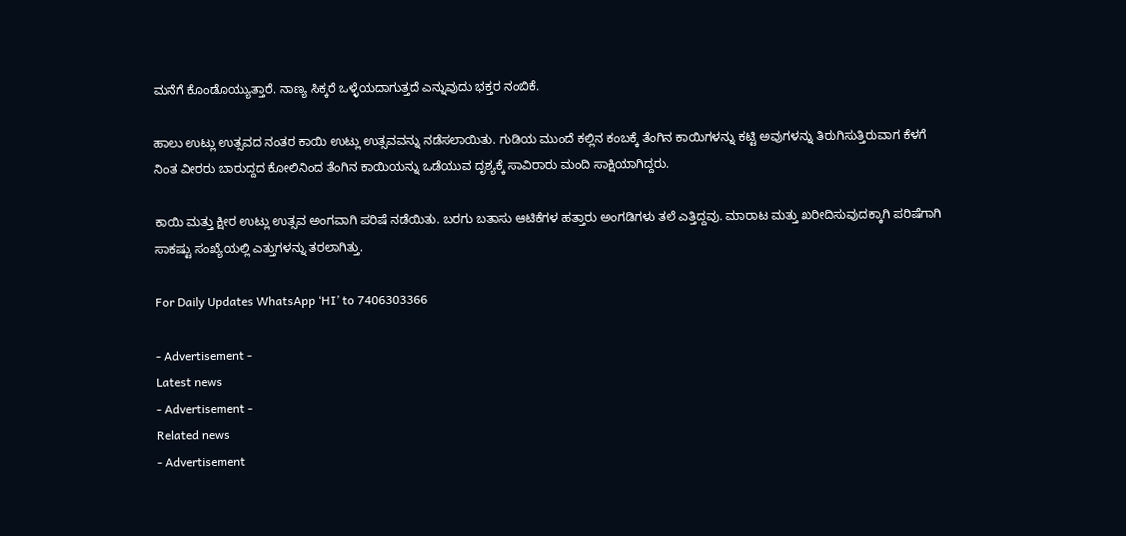ಮನೆಗೆ ಕೊಂಡೊಯ್ಯುತ್ತಾರೆ. ನಾಣ್ಯ ಸಿಕ್ಕರೆ ಒಳ್ಳೆಯದಾಗುತ್ತದೆ ಎನ್ನುವುದು ಭಕ್ತರ ನಂಬಿಕೆ.

ಹಾಲು ಉಟ್ಲು ಉತ್ಸವದ ನಂತರ ಕಾಯಿ ಉಟ್ಲು ಉತ್ಸವವನ್ನು ನಡೆಸಲಾಯಿತು. ಗುಡಿಯ ಮುಂದೆ ಕಲ್ಲಿನ ಕಂಬಕ್ಕೆ ತೆಂಗಿನ ಕಾಯಿಗಳನ್ನು ಕಟ್ಟಿ ಅವುಗಳನ್ನು ತಿರುಗಿಸುತ್ತಿರುವಾಗ ಕೆಳಗೆ ನಿಂತ ವೀರರು ಬಾರುದ್ದದ ಕೋಲಿನಿಂದ ತೆಂಗಿನ ಕಾಯಿಯನ್ನು ಒಡೆಯುವ ದೃಶ್ಯಕ್ಕೆ ಸಾವಿರಾರು ಮಂದಿ ಸಾಕ್ಷಿಯಾಗಿದ್ದರು.

ಕಾಯಿ ಮತ್ತು ಕ್ಷೀರ ಉಟ್ಲು ಉತ್ಸವ ಅಂಗವಾಗಿ ಪರಿಷೆ ನಡೆಯಿತು. ಬರಗು ಬತಾಸು ಆಟಿಕೆಗಳ ಹತ್ತಾರು ಅಂಗಡಿಗಳು ತಲೆ ಎತ್ತಿದ್ದವು. ಮಾರಾಟ ಮತ್ತು ಖರೀದಿಸುವುದಕ್ಕಾಗಿ ಪರಿಷೆಗಾಗಿ ಸಾಕಷ್ಟು ಸಂಖ್ಯೆಯಲ್ಲಿ ಎತ್ತುಗಳನ್ನು ತರಲಾಗಿತ್ತು.

For Daily Updates WhatsApp ‘HI’ to 7406303366

- Advertisement -
Latest news
- Advertisement -
Related news
- Advertisement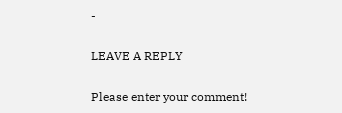-

LEAVE A REPLY

Please enter your comment!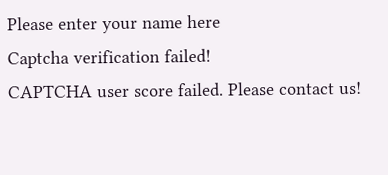Please enter your name here
Captcha verification failed!
CAPTCHA user score failed. Please contact us!